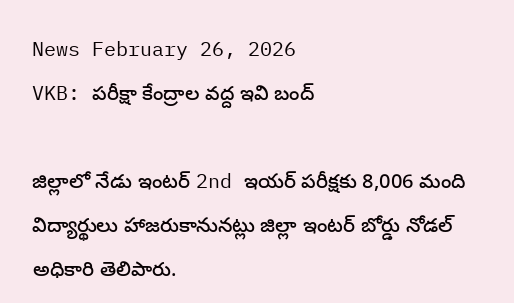News February 26, 2026
VKB: పరీక్షా కేంద్రాల వద్ద ఇవి బంద్

జిల్లాలో నేడు ఇంటర్ 2nd ఇయర్ పరీక్షకు 8,006 మంది విద్యార్థులు హాజరుకానునట్లు జిల్లా ఇంటర్ బోర్డు నోడల్ అధికారి తెలిపారు.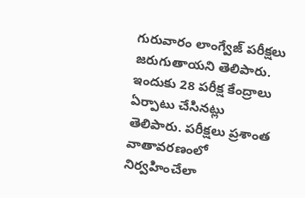గురువారం లాంగ్వేజ్ పరీక్షలు జరుగుతాయని తెలిపారు. ఇందుకు 28 పరీక్ష కేంద్రాలు ఏర్పాటు చేసినట్లు తెలిపారు. పరీక్షలు ప్రశాంత వాతావరణంలో నిర్వహించేలా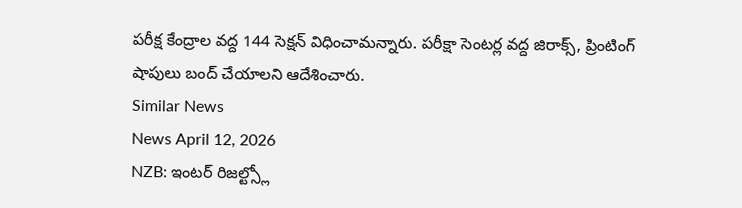పరీక్ష కేంద్రాల వద్ద 144 సెక్షన్ విధించామన్నారు. పరీక్షా సెంటర్ల వద్ద జిరాక్స్, ప్రింటింగ్ షాపులు బంద్ చేయాలని ఆదేశించారు.
Similar News
News April 12, 2026
NZB: ఇంటర్ రిజల్ట్స్లో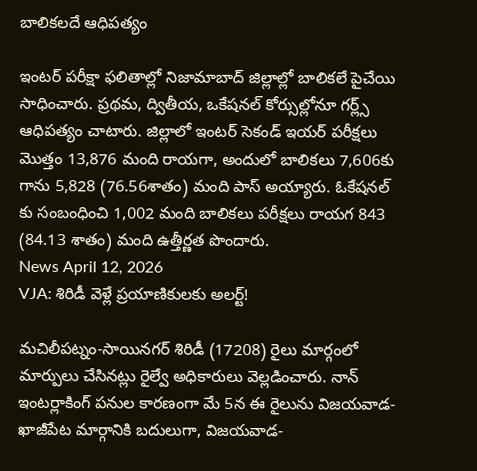బాలికలదే ఆధిపత్యం

ఇంటర్ పరీక్షా ఫలితాల్లో నిజామాబాద్ జిల్లాల్లో బాలికలే పైచేయి సాధించారు. ప్రథమ, ద్వితీయ, ఒకేషనల్ కోర్సుల్లోనూ గర్ల్స్ ఆధిపత్యం చాటారు. జిల్లాలో ఇంటర్ సెకండ్ ఇయర్ పరీక్షలు మొత్తం 13,876 మంది రాయగా, అందులో బాలికలు 7,606కు గాను 5,828 (76.56శాతం) మంది పాస్ అయ్యారు. ఓకేషనల్ కు సంబంధించి 1,002 మంది బాలికలు పరీక్షలు రాయగ 843 (84.13 శాతం) మంది ఉత్తీర్ణత పొందారు.
News April 12, 2026
VJA: శిరిడీ వెళ్లే ప్రయాణికులకు అలర్ట్!

మచిలీపట్నం-సాయినగర్ శిరిడీ (17208) రైలు మార్గంలో మార్పులు చేసినట్లు రైల్వే అధికారులు వెల్లడించారు. నాన్ ఇంటర్లాకింగ్ పనుల కారణంగా మే 5న ఈ రైలును విజయవాడ-ఖాజీపేట మార్గానికి బదులుగా, విజయవాడ-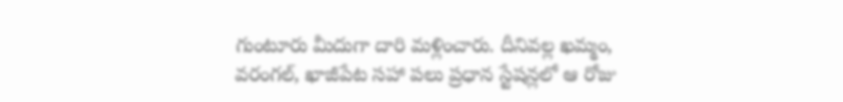గుంటూరు మీదుగా దారి మళ్లించారు. దీనివల్ల ఖమ్మం, వరంగల్, ఖాజీపేట సహా పలు ప్రధాన స్టేషన్లలో ఆ రోజు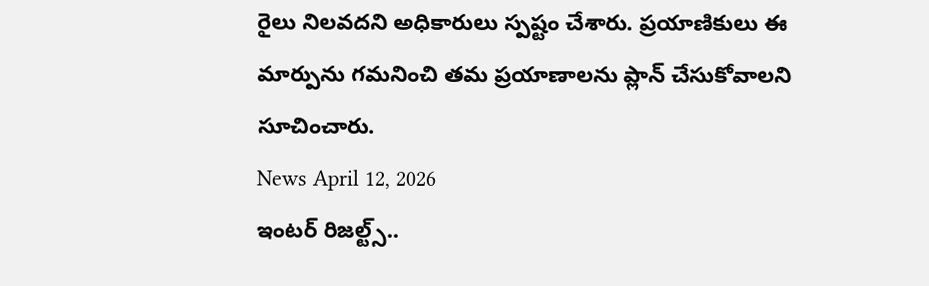రైలు నిలవదని అధికారులు స్పష్టం చేశారు. ప్రయాణికులు ఈ మార్పును గమనించి తమ ప్రయాణాలను ప్లాన్ చేసుకోవాలని సూచించారు.
News April 12, 2026
ఇంటర్ రిజల్ట్స్..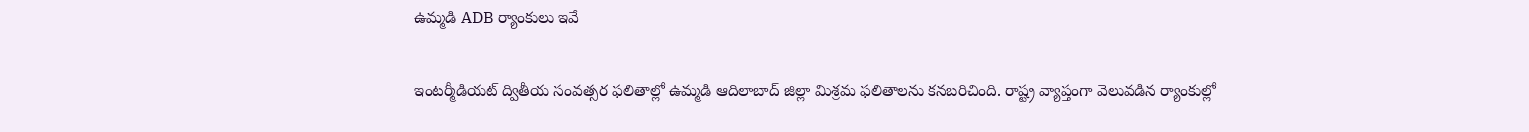ఉమ్మడి ADB ర్యాంకులు ఇవే

ఇంటర్మీడియట్ ద్వితీయ సంవత్సర ఫలితాల్లో ఉమ్మడి ఆదిలాబాద్ జిల్లా మిశ్రమ ఫలితాలను కనబరిచింది. రాష్ట్ర వ్యాప్తంగా వెలువడిన ర్యాంకుల్లో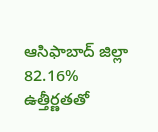ఆసిఫాబాద్ జిల్లా 82.16% ఉత్తీర్ణతతో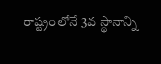రాష్ట్రంలోనే 3వ స్థానాన్ని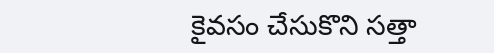కైవసం చేసుకొని సత్తా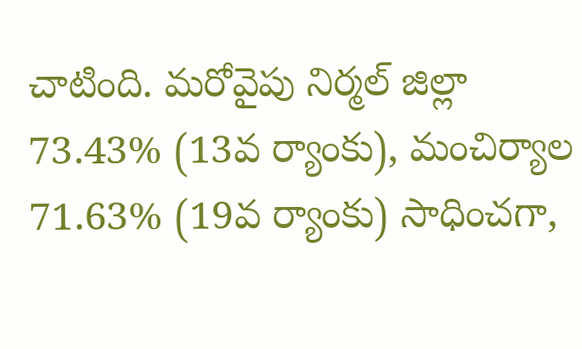చాటింది. మరోవైపు నిర్మల్ జిల్లా 73.43% (13వ ర్యాంకు), మంచిర్యాల 71.63% (19వ ర్యాంకు) సాధించగా,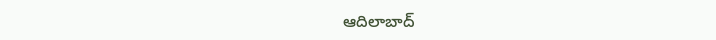ఆదిలాబాద్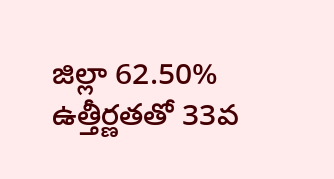జిల్లా 62.50% ఉత్తీర్ణతతో 33వ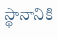స్థానానికి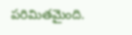పరిమితమైంది.